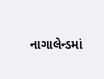નાગાલેન્ડમાં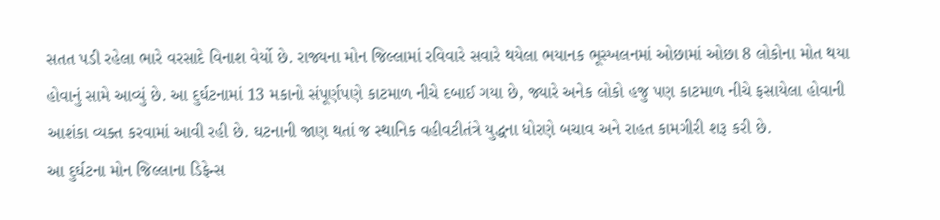સતત પડી રહેલા ભારે વરસાદે વિનાશ વેર્યો છે. રાજ્યના મોન જિલ્લામાં રવિવારે સવારે થયેલા ભયાનક ભૂસ્ખલનમાં ઓછામાં ઓછા 8 લોકોના મોત થયા હોવાનું સામે આવ્યું છે. આ દુર્ઘટનામાં 13 મકાનો સંપૂર્ણપણે કાટમાળ નીચે દબાઈ ગયા છે, જ્યારે અનેક લોકો હજુ પણ કાટમાળ નીચે ફસાયેલા હોવાની આશંકા વ્યક્ત કરવામાં આવી રહી છે. ઘટનાની જાણ થતાં જ સ્થાનિક વહીવટીતંત્રે યુદ્ધના ધોરણે બચાવ અને રાહત કામગીરી શરૂ કરી છે.
આ દુર્ઘટના મોન જિલ્લાના ડિફેન્સ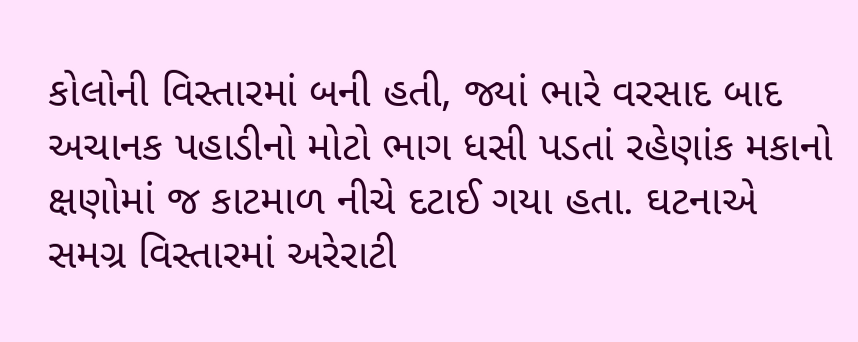કોલોની વિસ્તારમાં બની હતી, જ્યાં ભારે વરસાદ બાદ અચાનક પહાડીનો મોટો ભાગ ધસી પડતાં રહેણાંક મકાનો ક્ષણોમાં જ કાટમાળ નીચે દટાઈ ગયા હતા. ઘટનાએ સમગ્ર વિસ્તારમાં અરેરાટી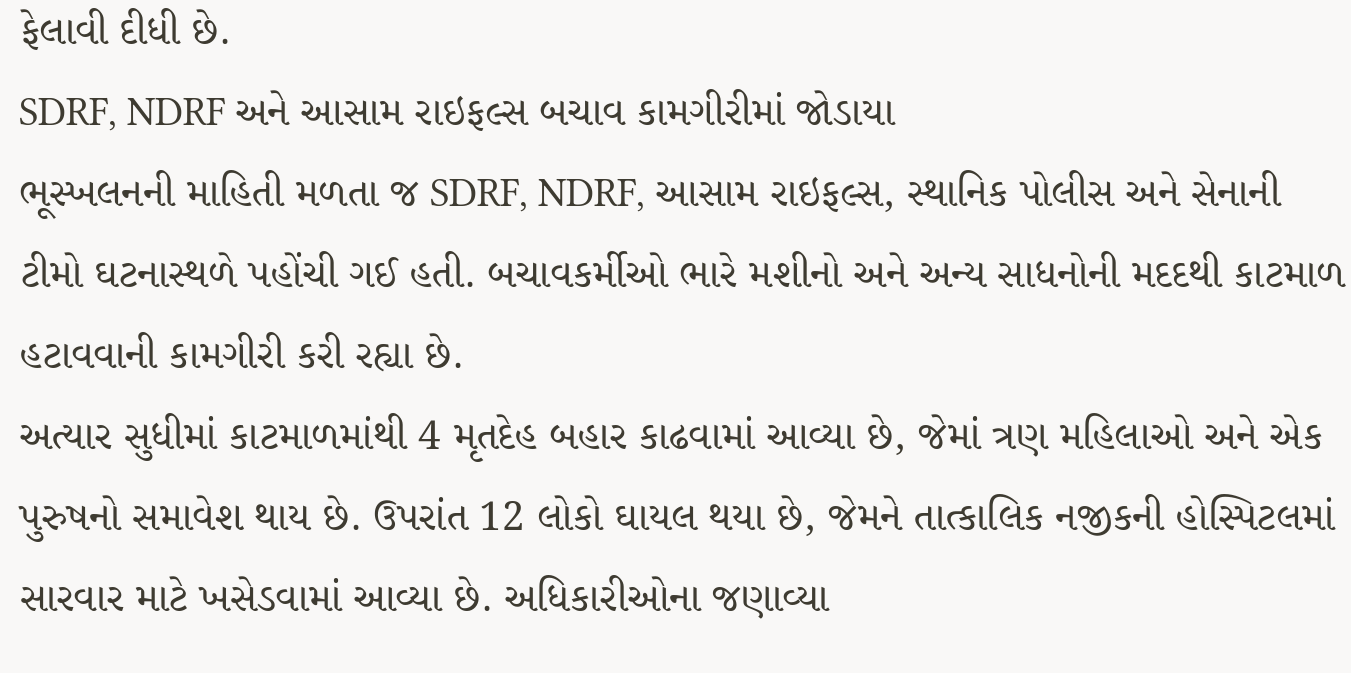ફેલાવી દીધી છે.
SDRF, NDRF અને આસામ રાઇફલ્સ બચાવ કામગીરીમાં જોડાયા
ભૂસ્ખલનની માહિતી મળતા જ SDRF, NDRF, આસામ રાઇફલ્સ, સ્થાનિક પોલીસ અને સેનાની ટીમો ઘટનાસ્થળે પહોંચી ગઈ હતી. બચાવકર્મીઓ ભારે મશીનો અને અન્ય સાધનોની મદદથી કાટમાળ હટાવવાની કામગીરી કરી રહ્યા છે.
અત્યાર સુધીમાં કાટમાળમાંથી 4 મૃતદેહ બહાર કાઢવામાં આવ્યા છે, જેમાં ત્રણ મહિલાઓ અને એક પુરુષનો સમાવેશ થાય છે. ઉપરાંત 12 લોકો ઘાયલ થયા છે, જેમને તાત્કાલિક નજીકની હોસ્પિટલમાં સારવાર માટે ખસેડવામાં આવ્યા છે. અધિકારીઓના જણાવ્યા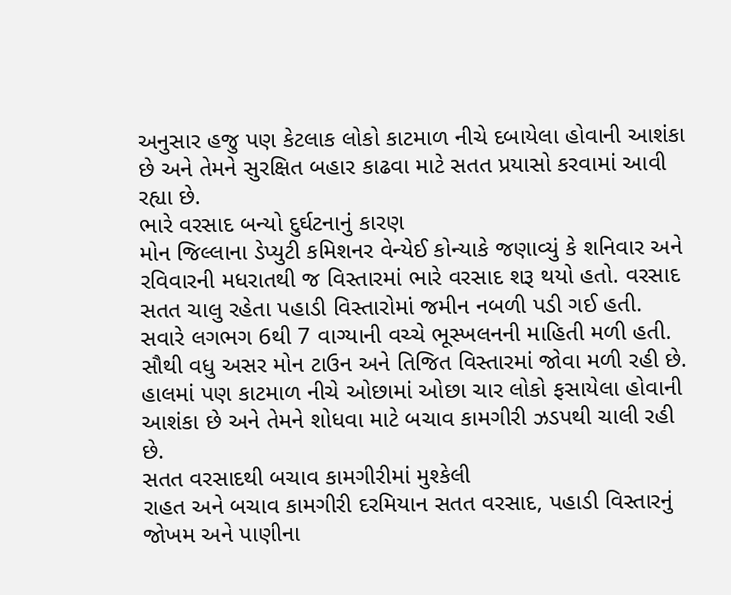અનુસાર હજુ પણ કેટલાક લોકો કાટમાળ નીચે દબાયેલા હોવાની આશંકા છે અને તેમને સુરક્ષિત બહાર કાઢવા માટે સતત પ્રયાસો કરવામાં આવી રહ્યા છે.
ભારે વરસાદ બન્યો દુર્ઘટનાનું કારણ
મોન જિલ્લાના ડેપ્યુટી કમિશનર વેન્યેઈ કોન્યાકે જણાવ્યું કે શનિવાર અને રવિવારની મધરાતથી જ વિસ્તારમાં ભારે વરસાદ શરૂ થયો હતો. વરસાદ સતત ચાલુ રહેતા પહાડી વિસ્તારોમાં જમીન નબળી પડી ગઈ હતી.
સવારે લગભગ 6થી 7 વાગ્યાની વચ્ચે ભૂસ્ખલનની માહિતી મળી હતી. સૌથી વધુ અસર મોન ટાઉન અને તિજિત વિસ્તારમાં જોવા મળી રહી છે. હાલમાં પણ કાટમાળ નીચે ઓછામાં ઓછા ચાર લોકો ફસાયેલા હોવાની આશંકા છે અને તેમને શોધવા માટે બચાવ કામગીરી ઝડપથી ચાલી રહી છે.
સતત વરસાદથી બચાવ કામગીરીમાં મુશ્કેલી
રાહત અને બચાવ કામગીરી દરમિયાન સતત વરસાદ, પહાડી વિસ્તારનું જોખમ અને પાણીના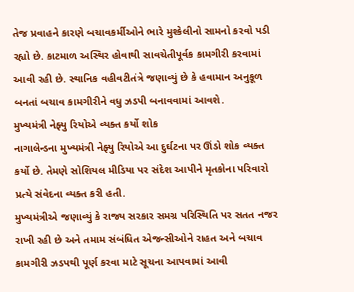તેજ પ્રવાહને કારણે બચાવકર્મીઓને ભારે મુશ્કેલીનો સામનો કરવો પડી રહ્યો છે. કાટમાળ અસ્થિર હોવાથી સાવચેતીપૂર્વક કામગીરી કરવામાં આવી રહી છે. સ્થાનિક વહીવટીતંત્રે જણાવ્યું છે કે હવામાન અનુકૂળ બનતાં બચાવ કામગીરીને વધુ ઝડપી બનાવવામાં આવશે.
મુખ્યમંત્રી નેફ્યુ રિયોએ વ્યક્ત કર્યો શોક
નાગાલેન્ડના મુખ્યમંત્રી નેફ્યુ રિયોએ આ દુર્ઘટના પર ઊંડો શોક વ્યક્ત કર્યો છે. તેમણે સોશિયલ મીડિયા પર સંદેશ આપીને મૃતકોના પરિવારો પ્રત્યે સંવેદના વ્યક્ત કરી હતી.
મુખ્યમંત્રીએ જણાવ્યું કે રાજ્ય સરકાર સમગ્ર પરિસ્થિતિ પર સતત નજર રાખી રહી છે અને તમામ સંબંધિત એજન્સીઓને રાહત અને બચાવ કામગીરી ઝડપથી પૂર્ણ કરવા માટે સૂચના આપવામાં આવી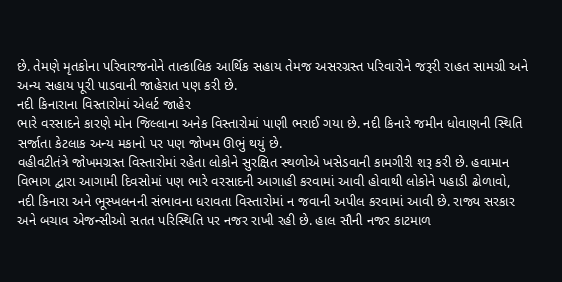છે. તેમણે મૃતકોના પરિવારજનોને તાત્કાલિક આર્થિક સહાય તેમજ અસરગ્રસ્ત પરિવારોને જરૂરી રાહત સામગ્રી અને અન્ય સહાય પૂરી પાડવાની જાહેરાત પણ કરી છે.
નદી કિનારાના વિસ્તારોમાં એલર્ટ જાહેર
ભારે વરસાદને કારણે મોન જિલ્લાના અનેક વિસ્તારોમાં પાણી ભરાઈ ગયા છે. નદી કિનારે જમીન ધોવાણની સ્થિતિ સર્જાતા કેટલાક અન્ય મકાનો પર પણ જોખમ ઊભું થયું છે.
વહીવટીતંત્રે જોખમગ્રસ્ત વિસ્તારોમાં રહેતા લોકોને સુરક્ષિત સ્થળોએ ખસેડવાની કામગીરી શરૂ કરી છે. હવામાન વિભાગ દ્વારા આગામી દિવસોમાં પણ ભારે વરસાદની આગાહી કરવામાં આવી હોવાથી લોકોને પહાડી ઢોળાવો, નદી કિનારા અને ભૂસ્ખલનની સંભાવના ધરાવતા વિસ્તારોમાં ન જવાની અપીલ કરવામાં આવી છે. રાજ્ય સરકાર અને બચાવ એજન્સીઓ સતત પરિસ્થિતિ પર નજર રાખી રહી છે. હાલ સૌની નજર કાટમાળ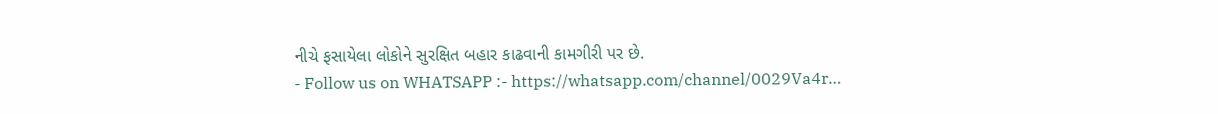નીચે ફસાયેલા લોકોને સુરક્ષિત બહાર કાઢવાની કામગીરી પર છે.
- Follow us on WHATSAPP :- https://whatsapp.com/channel/0029Va4r…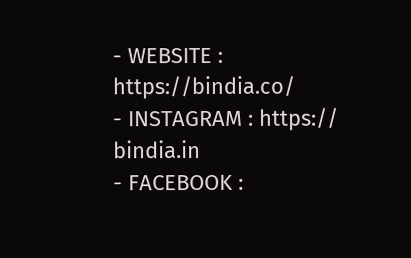- WEBSITE : https://bindia.co/
- INSTAGRAM : https:// bindia.in
- FACEBOOK :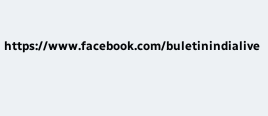https://www.facebook.com/buletinindialive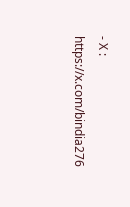- X : https://x.com/bindia276